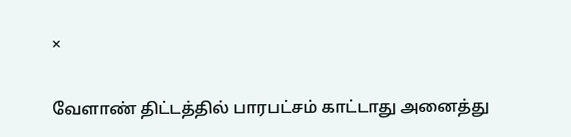×

வேளாண் திட்டத்தில் பாரபட்சம் காட்டாது அனைத்து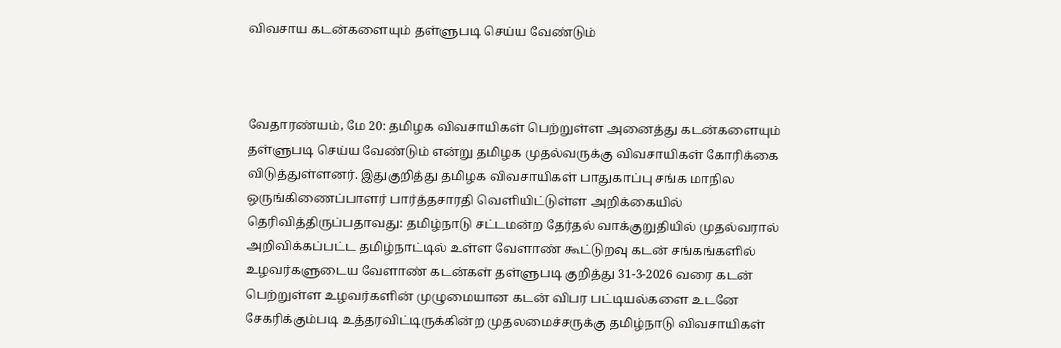விவசாய கடன்களையும் தள்ளுபடி செய்ய வேண்டும்



வேதாரண்யம், மே 20: தமிழக விவசாயிகள் பெற்றுள்ள அனைத்து கடன்களையும் தள்ளுபடி செய்ய வேண்டும் என்று தமிழக முதல்வருக்கு விவசாயிகள் கோரிக்கை விடுத்துள்ளனர். இதுகுறித்து தமிழக விவசாயிகள் பாதுகாப்பு சங்க மாநில ஒருங்கிணைப்பாளர் பார்த்தசாரதி வெளியிட்டுள்ள அறிக்கையில் தெரிவித்திருப்பதாவது: தமிழ்நாடு சட்டமன்ற தேர்தல் வாக்குறுதியில் முதல்வரால் அறிவிக்கப்பட்ட தமிழ்நாட்டில் உள்ள வேளாண் கூட்டுறவு கடன் சங்கங்களில் உழவர்களுடைய வேளாண் கடன்கள் தள்ளுபடி குறித்து 31-3-2026 வரை கடன் பெற்றுள்ள உழவர்களின் முழுமையான கடன் விபர பட்டியல்களை உடனே சேகரிக்கும்படி உத்தரவிட்டிருக்கின்ற முதலமைச்சருக்கு தமிழ்நாடு விவசாயிகள்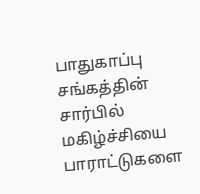பாதுகாப்பு சங்கத்தின் சார்பில் மகிழ்ச்சியை பாராட்டுகளை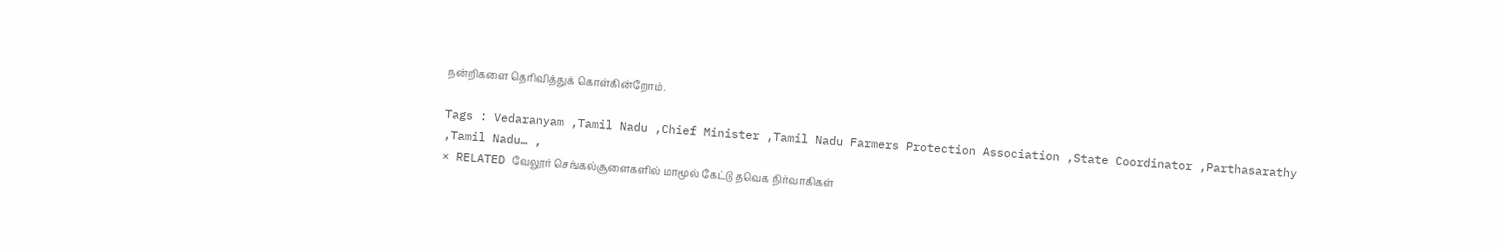நன்றிகளை தெரிவித்துக் கொள்கின்றோம்.

Tags : Vedaranyam ,Tamil Nadu ,Chief Minister ,Tamil Nadu Farmers Protection Association ,State Coordinator ,Parthasarathy ,Tamil Nadu… ,
× RELATED வேலூர் செங்கல்சூளைகளில் மாமூல் கேட்டு தவெக நிர்வாகிகள்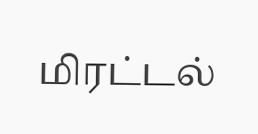மிரட்டல்